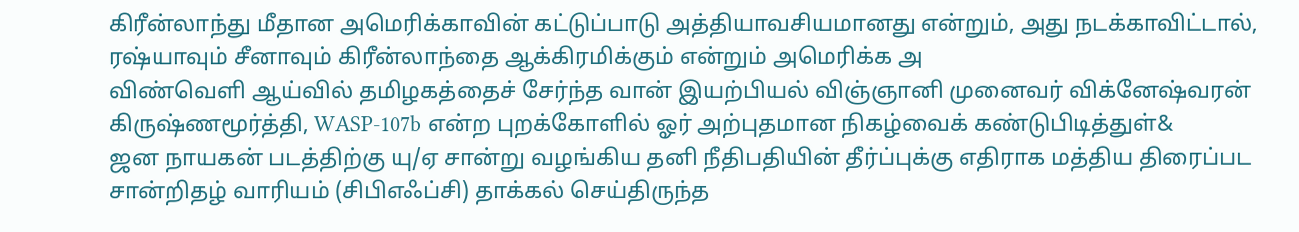கிரீன்லாந்து மீதான அமெரிக்காவின் கட்டுப்பாடு அத்தியாவசியமானது என்றும், அது நடக்காவிட்டால், ரஷ்யாவும் சீனாவும் கிரீன்லாந்தை ஆக்கிரமிக்கும் என்றும் அமெரிக்க அ
விண்வெளி ஆய்வில் தமிழகத்தைச் சேர்ந்த வான் இயற்பியல் விஞ்ஞானி முனைவர் விக்னேஷ்வரன் கிருஷ்ணமூர்த்தி, WASP-107b என்ற புறக்கோளில் ஓர் அற்புதமான நிகழ்வைக் கண்டுபிடித்துள்&
ஜன நாயகன் படத்திற்கு யு/ஏ சான்று வழங்கிய தனி நீதிபதியின் தீர்ப்புக்கு எதிராக மத்திய திரைப்பட சான்றிதழ் வாரியம் (சிபிஎஃப்சி) தாக்கல் செய்திருந்த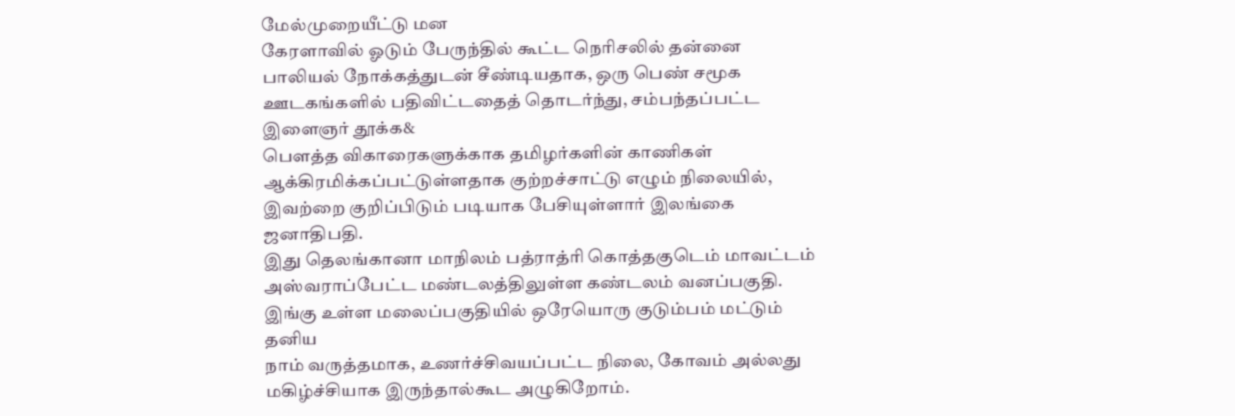மேல்முறையீட்டு மன
கேரளாவில் ஓடும் பேருந்தில் கூட்ட நெரிசலில் தன்னை பாலியல் நோக்கத்துடன் சீண்டியதாக, ஒரு பெண் சமூக ஊடகங்களில் பதிவிட்டதைத் தொடர்ந்து, சம்பந்தப்பட்ட இளைஞர் தூக்க&
பௌத்த விகாரைகளுக்காக தமிழர்களின் காணிகள் ஆக்கிரமிக்கப்பட்டுள்ளதாக குற்றச்சாட்டு எழும் நிலையில், இவற்றை குறிப்பிடும் படியாக பேசியுள்ளார் இலங்கை ஜனாதிபதி.
இது தெலங்கானா மாநிலம் பத்ராத்ரி கொத்தகுடெம் மாவட்டம் அஸ்வராப்பேட்ட மண்டலத்திலுள்ள கண்டலம் வனப்பகுதி. இங்கு உள்ள மலைப்பகுதியில் ஒரேயொரு குடும்பம் மட்டும் தனிய
நாம் வருத்தமாக, உணர்ச்சிவயப்பட்ட நிலை, கோவம் அல்லது மகிழ்ச்சியாக இருந்தால்கூட அழுகிறோம்.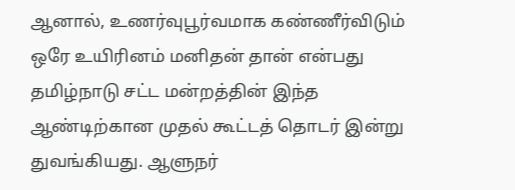ஆனால், உணர்வுபூர்வமாக கண்ணீர்விடும் ஒரே உயிரினம் மனிதன் தான் என்பது
தமிழ்நாடு சட்ட மன்றத்தின் இந்த ஆண்டிற்கான முதல் கூட்டத் தொடர் இன்று துவங்கியது. ஆளுநர்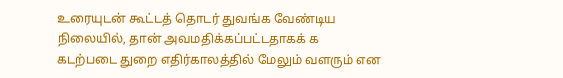உரையுடன் கூட்டத் தொடர் துவங்க வேண்டிய நிலையில், தான் அவமதிக்கப்பட்டதாகக் க
கடற்படை துறை எதிர்காலத்தில் மேலும் வளரும் என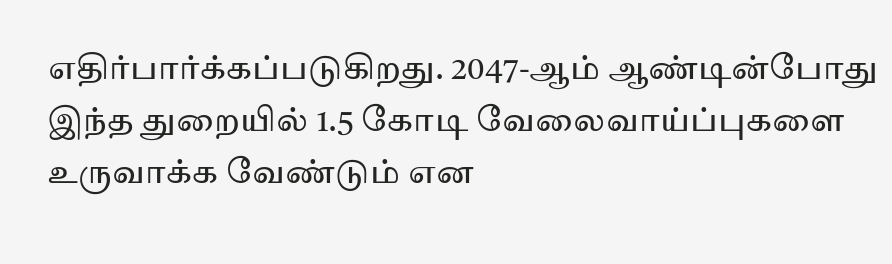எதிர்பார்க்கப்படுகிறது. 2047-ஆம் ஆண்டின்போது இந்த துறையில் 1.5 கோடி வேலைவாய்ப்புகளை உருவாக்க வேண்டும் என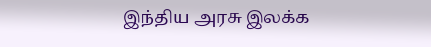இந்திய அரசு இலக்க